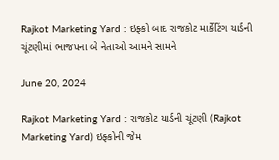Rajkot Marketing Yard : ઇફ્કો બાદ રાજકોટ માર્કેટિંગ યાર્ડની ચૂંટણીમાં ભાજપના બે નેતાઓ આમને સામને

June 20, 2024

Rajkot Marketing Yard : રાજકોટ યાર્ડની ચૂંટણી (Rajkot Marketing Yard) ઇફ્કોની જેમ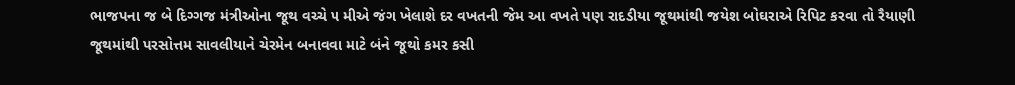ભાજપના જ બે દિગ્ગજ મંત્રીઓના જૂથ વચ્ચે ૫ મીએ જંગ ખેલાશે દર વખતની જેમ આ વખતે પણ રાદડીયા જૂથમાંથી જયેશ બોઘરાએ રિપિટ કરવા તો રૈયાણી જૂથમાંથી પરસોત્તમ સાવલીયાને ચેરમેન બનાવવા માટે બંને જૂથો કમર કસી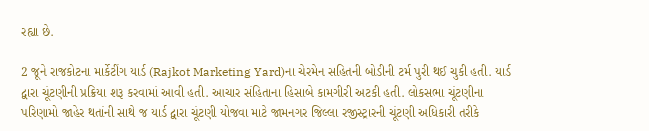રહ્યા છે.

2 જૂને રાજકોટના માર્કેટીંગ યાર્ડ (Rajkot Marketing Yard)ના ચેરમેન સહિતની બોડીની ટર્મ પુરી થઈ ચુકી હતી. યાર્ડ દ્વારા ચૂંટણીની પ્રક્રિયા શરૂ કરવામાં આવી હતી. આચાર સંહિતાના હિસાબે કામગીરી અટકી હતી. લોકસભા ચૂંટણીના પરિણામો જાહેર થતાંની સાથે જ યાર્ડ દ્વારા ચૂંટણી યોજવા માટે જામનગર જિલ્લા રજીસ્ટ્રારની ચૂંટણી અધિકારી તરીકે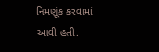નિમણૂંક કરવામાં આવી હતી.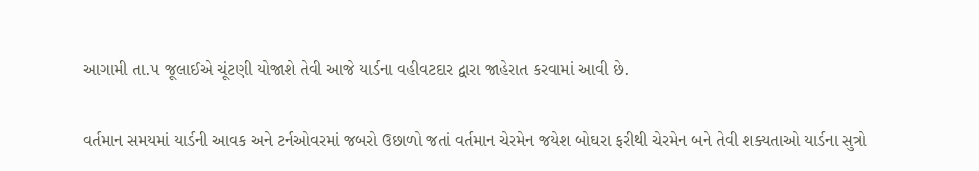આગામી તા.૫ જૂલાઈએ ચૂંટણી યોજાશે તેવી આજે યાર્ડના વહીવટદાર દ્વારા જાહેરાત કરવામાં આવી છે.

વર્તમાન સમયમાં યાર્ડની આવક અને ટર્નઓવરમાં જબરો ઉછાળો જતાં વર્તમાન ચેરમેન જયેશ બોઘરા ફરીથી ચેરમેન બને તેવી શક્યતાઓ યાર્ડના સુત્રો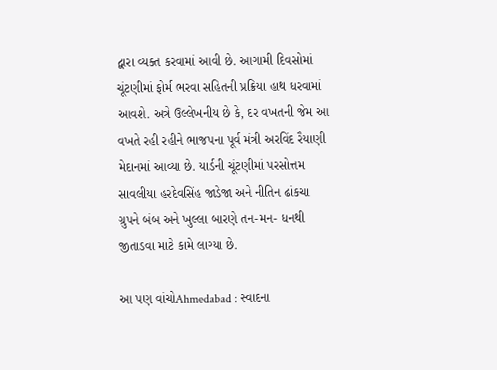દ્વારા વ્યક્ત કરવામાં આવી છે. આગામી દિવસોમાં ચૂંટણીમાં ફોર્મ ભરવા સહિતની પ્રક્રિયા હાથ ધરવામાં આવશે. અત્રે ઉલ્લેખનીય છે કે, દર વખતની જેમ આ વખતે રહી રહીને ભાજપના પૂર્વ મંત્રી અરવિંદ રૈયાણી મેદાનમાં આવ્યા છે. યાર્ડની ચૂંટણીમાં પરસોત્તમ સાવલીયા હરદેવસિંહ જાડેજા અને નીતિન ઢાંકચા ગ્રુપને બંબ અને ખુલ્લા બારણે તન-મન- ધનથી જીતાડવા માટે કામે લાગ્યા છે.

આ પણ વાંચોAhmedabad : સ્વાદના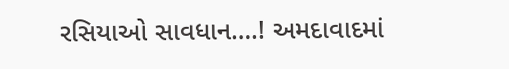રસિયાઓ સાવધાન….! અમદાવાદમાં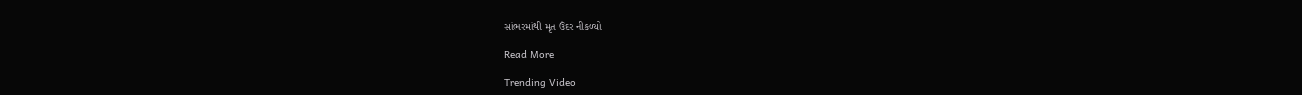સાંભરમાંથી મૃત ઉંદર નીકળ્યો

Read More

Trending Video